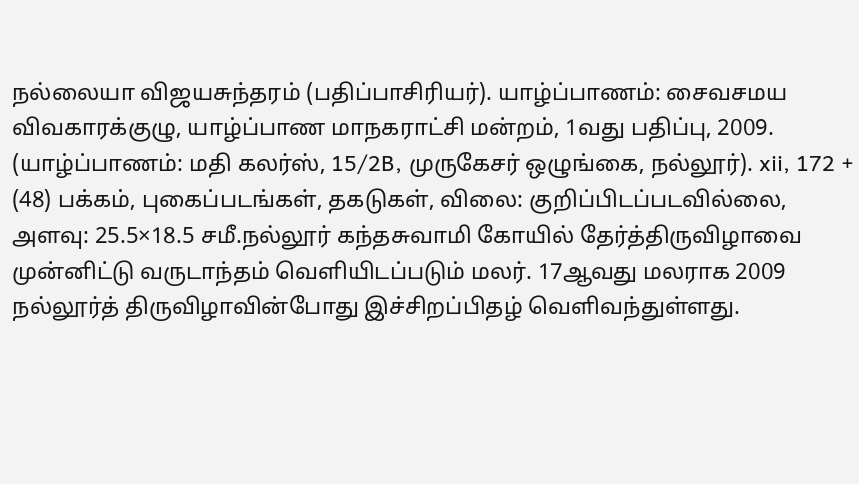நல்லையா விஜயசுந்தரம் (பதிப்பாசிரியர்). யாழ்ப்பாணம்: சைவசமய விவகாரக்குழு, யாழ்ப்பாண மாநகராட்சி மன்றம், 1வது பதிப்பு, 2009. (யாழ்ப்பாணம்: மதி கலர்ஸ், 15/2B, முருகேசர் ஒழுங்கை, நல்லூர்). xii, 172 + (48) பக்கம், புகைப்படங்கள், தகடுகள், விலை: குறிப்பிடப்படவில்லை, அளவு: 25.5×18.5 சமீ.நல்லூர் கந்தசுவாமி கோயில் தேர்த்திருவிழாவை முன்னிட்டு வருடாந்தம் வெளியிடப்படும் மலர். 17ஆவது மலராக 2009 நல்லூர்த் திருவிழாவின்போது இச்சிறப்பிதழ் வெளிவந்துள்ளது.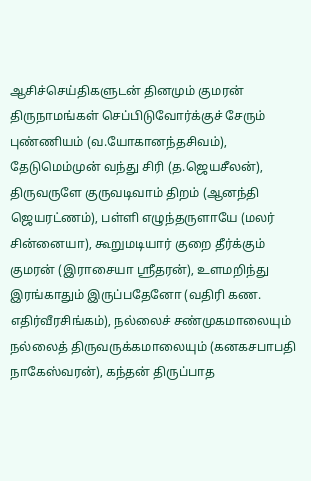ஆசிச்செய்திகளுடன் தினமும் குமரன் திருநாமங்கள் செப்பிடுவோர்க்குச் சேரும் புண்ணியம் (வ.யோகானந்தசிவம்), தேடுமெம்முன் வந்து சிரி (த.ஜெயசீலன்), திருவருளே குருவடிவாம் திறம் (ஆனந்தி ஜெயரட்ணம்), பள்ளி எழுந்தருளாயே (மலர் சின்னையா), கூறுமடியார் குறை தீர்க்கும் குமரன் (இராசையா ஸ்ரீதரன்), உளமறிந்து இரங்காதும் இருப்பதேனோ (வதிரி கண. எதிர்வீரசிங்கம்), நல்லைச் சண்முகமாலையும் நல்லைத் திருவருக்கமாலையும் (கனகசபாபதி நாகேஸ்வரன்), கந்தன் திருப்பாத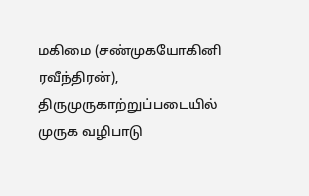மகிமை (சண்முகயோகினி ரவீந்திரன்), திருமுருகாற்றுப்படையில் முருக வழிபாடு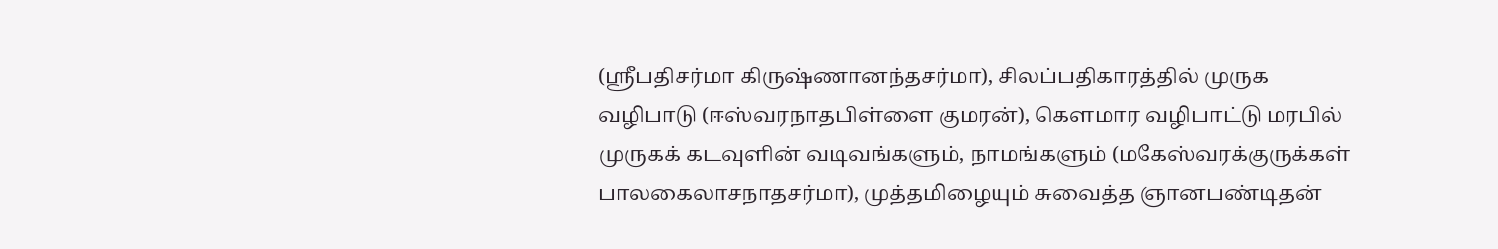(ஸ்ரீபதிசர்மா கிருஷ்ணானந்தசர்மா), சிலப்பதிகாரத்தில் முருக வழிபாடு (ஈஸ்வரநாதபிள்ளை குமரன்), கௌமார வழிபாட்டு மரபில் முருகக் கடவுளின் வடிவங்களும், நாமங்களும் (மகேஸ்வரக்குருக்கள் பாலகைலாசநாதசர்மா), முத்தமிழையும் சுவைத்த ஞானபண்டிதன்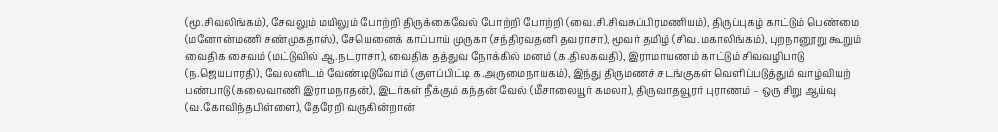(மூ.சிவலிங்கம்), சேவலும் மயிலும் போற்றி திருக்கைவேல் போற்றி போற்றி (வை.சி.சிவசுப்பிரமணியம்), திருப்புகழ் காட்டும் பெண்மை (மனோன்மணி சண்முகதாஸ்), சேயெனைக் காப்பாய் முருகா (சந்திரவதனி தவராசா), மூவர் தமிழ் (சிவ.மகாலிங்கம்), புறநானூறு கூறும் வைதிக சைவம் (மட்டுவில் ஆ.நடராசா), வைதிக தத்துவ நோக்கில் மனம் (க.திலகவதி), இராமாயணம் காட்டும் சிவவழிபாடு (ந.ஜெயபாரதி), வேலனிடம் வேண்டிடுவோம் (குளப்பிட்டி க.அருமைநாயகம்), இந்து திருமணச் சடங்குகள் வெளிப்படுத்தும் வாழ்வியற் பண்பாடு (கலைவாணி இராமநாதன்), இடர்கள் நீக்கும் கந்தன் வேல் (மீசாலையூர் கமலா), திருவாதவூரர் புராணம் – ஒரு சிறு ஆய்வு (வ.கோவிந்தபிள்ளை), தேரேறி வருகின்றான்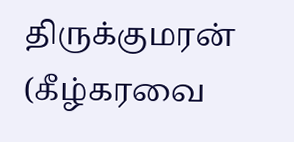திருக்குமரன் (கீழ்கரவை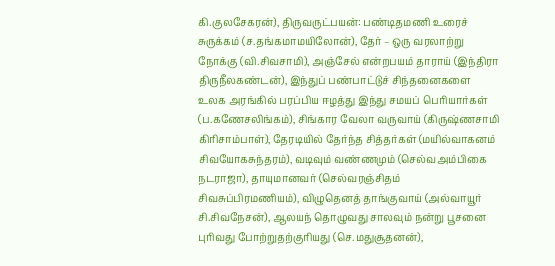கி.குலசேகரன்), திருவருட்பயன்: பண்டிதமணி உரைச் சுருக்கம் (ச.தங்கமாமயிலோன்), தேர் – ஒரு வரலாற்று நோக்கு (வி.சிவசாமி), அஞ்சேல் என்றபயம் தாராய் (இந்திரா திருநீலகண்டன்), இந்துப் பண்பாட்டுச் சிந்தனைகளை உலக அரங்கில் பரப்பிய ஈழத்து இந்து சமயப் பெரியார்கள் (ப.கணேசலிங்கம்), சிங்கார வேலா வருவாய் (கிருஷ்ணசாமி கிரிசாம்பாள்), தேரடியில் தேர்ந்த சித்தர்கள் (மயில்வாகனம் சிவயோகசுந்தரம்), வடிவும் வண்ணமும் (செல்வஅம்பிகை நடராஜா), தாயுமானவர் (செல்வரஞ்சிதம் சிவசுப்பிரமணியம்), விழுதெனத் தாங்குவாய் (அல்வாயூர் சி.சிவநேசன்), ஆலயந் தொழுவது சாலவும் நன்று பூசனை புரிவது போற்றுதற்குரியது (செ.மதுசூதனன்),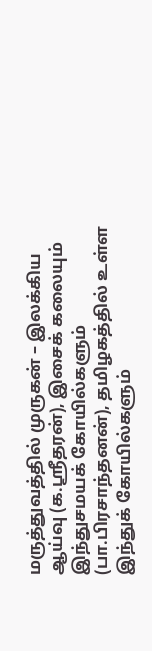மருத்துவத்தில் முருகன் – இலக்கிய ஆய்வு (க.ஸ்ரீதரன்), இசைக் கலையும் இந்துசமயக் கோயில்களும் (பா.பிரசாந்தனன்), தமிழகத்தில் உள்ள இந்துக் கோயில்களும்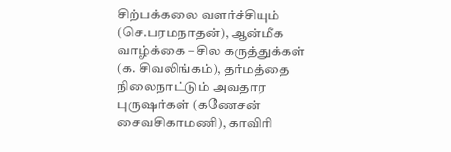சிற்பக்கலை வளர்ச்சியும் (செ.பரமநாதன்), ஆன்மீக வாழ்க்கை – சில கருத்துக்கள் (க. சிவலிங்கம்), தர்மத்தை நிலைநாட்டும் அவதார புருஷர்கள் (கணேசன் சைவசிகாமணி), காவிரி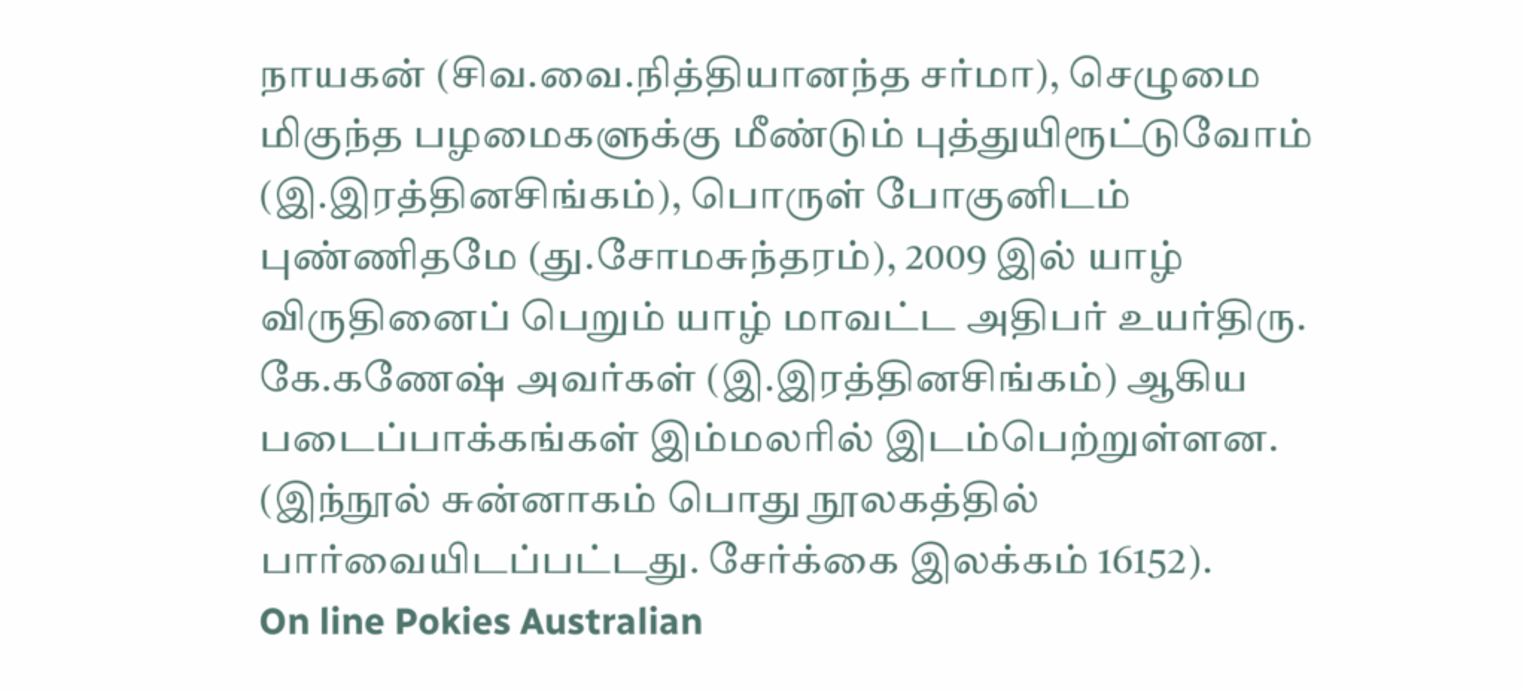நாயகன் (சிவ.வை.நித்தியானந்த சர்மா), செழுமை மிகுந்த பழமைகளுக்கு மீண்டும் புத்துயிரூட்டுவோம் (இ.இரத்தினசிங்கம்), பொருள் போகுனிடம் புண்ணிதமே (து.சோமசுந்தரம்), 2009 இல் யாழ் விருதினைப் பெறும் யாழ் மாவட்ட அதிபர் உயர்திரு. கே.கணேஷ் அவர்கள் (இ.இரத்தினசிங்கம்) ஆகிய படைப்பாக்கங்கள் இம்மலரில் இடம்பெற்றுள்ளன. (இந்நூல் சுன்னாகம் பொது நூலகத்தில் பார்வையிடப்பட்டது. சேர்க்கை இலக்கம் 16152).
On line Pokies Australian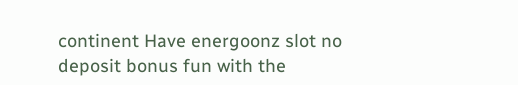continent Have energoonz slot no deposit bonus fun with the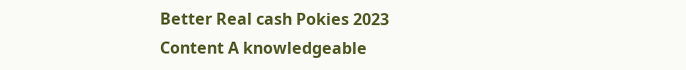Better Real cash Pokies 2023
Content A knowledgeable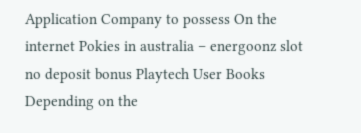Application Company to possess On the internet Pokies in australia – energoonz slot no deposit bonus Playtech User Books Depending on the